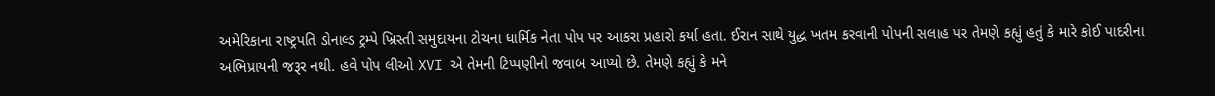અમેરિકાના રાષ્ટ્રપતિ ડોનાલ્ડ ટ્રમ્પે ખ્રિસ્તી સમુદાયના ટોચના ધાર્મિક નેતા પોપ પર આકરા પ્રહારો કર્યા હતા. ઈરાન સાથે યુદ્ધ ખતમ કરવાની પોપની સલાહ પર તેમણે કહ્યું હતું કે મારે કોઈ પાદરીના અભિપ્રાયની જરૂર નથી. હવે પોપ લીઓ XVI એ તેમની ટિપ્પણીનો જવાબ આપ્યો છે. તેમણે કહ્યું કે મને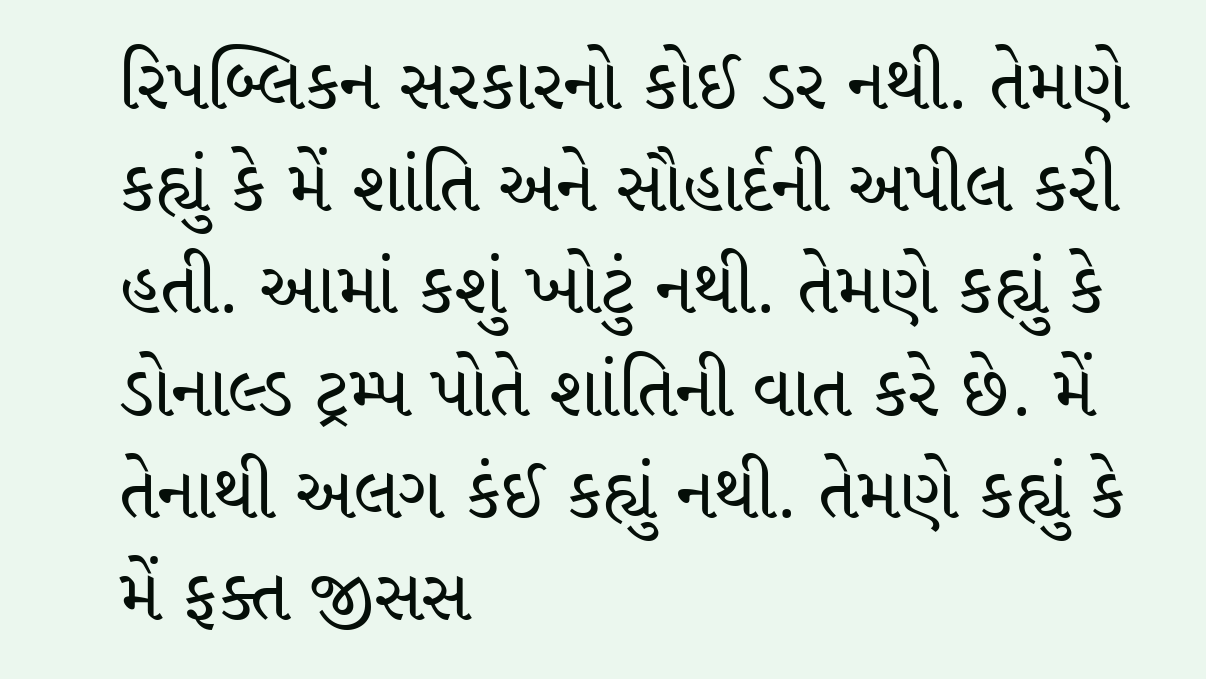રિપબ્લિકન સરકારનો કોઈ ડર નથી. તેમણે કહ્યું કે મેં શાંતિ અને સૌહાર્દની અપીલ કરી હતી. આમાં કશું ખોટું નથી. તેમણે કહ્યું કે ડોનાલ્ડ ટ્રમ્પ પોતે શાંતિની વાત કરે છે. મેં તેનાથી અલગ કંઈ કહ્યું નથી. તેમણે કહ્યું કે મેં ફક્ત જીસસ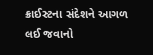ક્રાઈસ્ટના સંદેશને આગળ લઈ જવાનો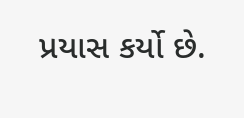પ્રયાસ કર્યો છે.